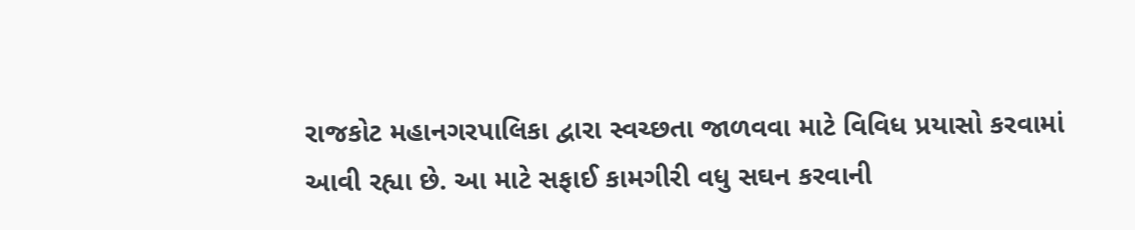રાજકોટ મહાનગરપાલિકા દ્વારા સ્વચ્છતા જાળવવા માટે વિવિધ પ્રયાસો કરવામાં આવી રહ્યા છે. આ માટે સફાઈ કામગીરી વધુ સઘન કરવાની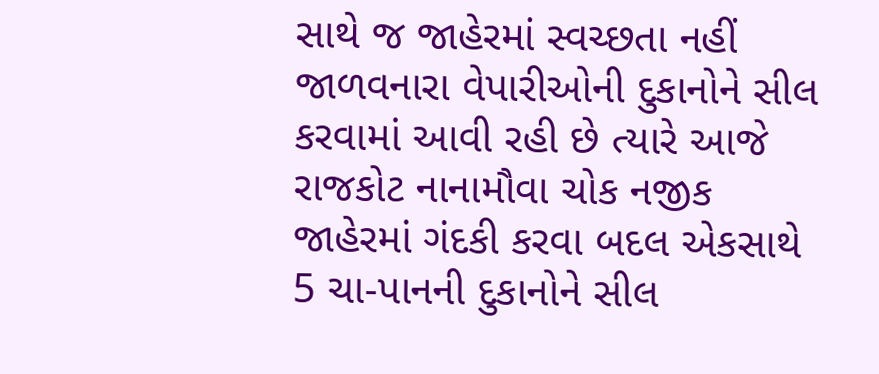સાથે જ જાહેરમાં સ્વચ્છતા નહીં જાળવનારા વેપારીઓની દુકાનોને સીલ કરવામાં આવી રહી છે ત્યારે આજે રાજકોટ નાનામૌવા ચોક નજીક જાહેરમાં ગંદકી કરવા બદલ એકસાથે 5 ચા-પાનની દુકાનોને સીલ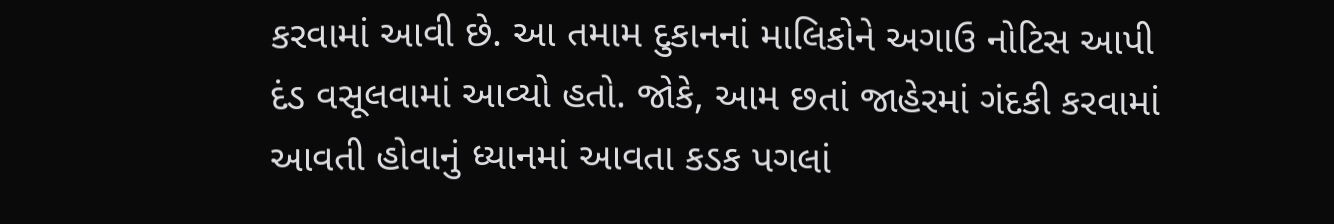કરવામાં આવી છે. આ તમામ દુકાનનાં માલિકોને અગાઉ નોટિસ આપી દંડ વસૂલવામાં આવ્યો હતો. જોકે, આમ છતાં જાહેરમાં ગંદકી કરવામાં આવતી હોવાનું ધ્યાનમાં આવતા કડક પગલાં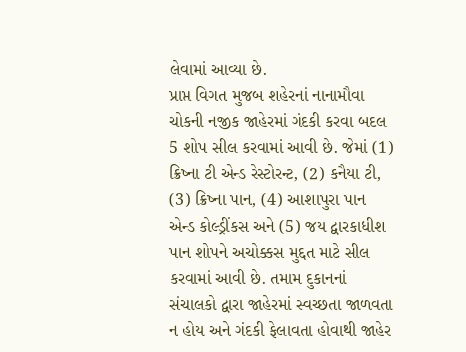લેવામાં આવ્યા છે.
પ્રાપ્ત વિગત મુજબ શહેરનાં નાનામૌવા ચોકની નજીક જાહેરમાં ગંદકી કરવા બદલ 5 શોપ સીલ કરવામાં આવી છે. જેમાં (1) ક્રિષ્ના ટી એન્ડ રેસ્ટોરન્ટ, (2) કનૈયા ટી, (3) ક્રિષ્ના પાન, (4) આશાપુરા પાન એન્ડ કોલ્ડ્રીંકસ અને (5) જય દ્વારકાધીશ પાન શોપને અચોક્કસ મુદ્દત માટે સીલ કરવામાં આવી છે. તમામ દુકાનનાં સંચાલકો દ્વારા જાહેરમાં સ્વચ્છતા જાળવતા ન હોય અને ગંદકી ફેલાવતા હોવાથી જાહેર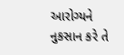આરોગ્યને નુકસાન કરે તે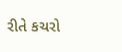રીતે કચરો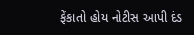ફેંકાતો હોય નોટીસ આપી દંડ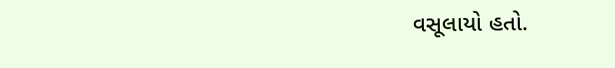વસૂલાયો હતો.